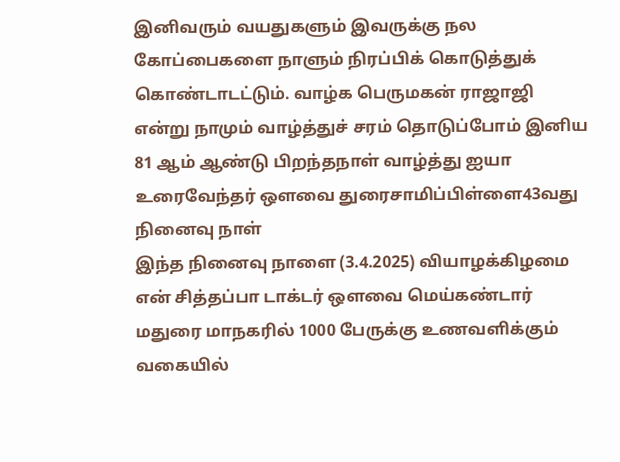இனிவரும் வயதுகளும் இவருக்கு நல கோப்பைகளை நாளும் நிரப்பிக் கொடுத்துக் கொண்டாடட்டும். வாழ்க பெருமகன் ராஜாஜி என்று நாமும் வாழ்த்துச் சரம் தொடுப்போம் இனிய 81 ஆம் ஆண்டு பிறந்தநாள் வாழ்த்து ஐயா
உரைவேந்தர் ஔவை துரைசாமிப்பிள்ளை43வது நினைவு நாள்
இந்த நினைவு நாளை (3.4.2025) வியாழக்கிழமை என் சித்தப்பா டாக்டர் ஒளவை மெய்கண்டார் மதுரை மாநகரில் 1000 பேருக்கு உணவளிக்கும் வகையில்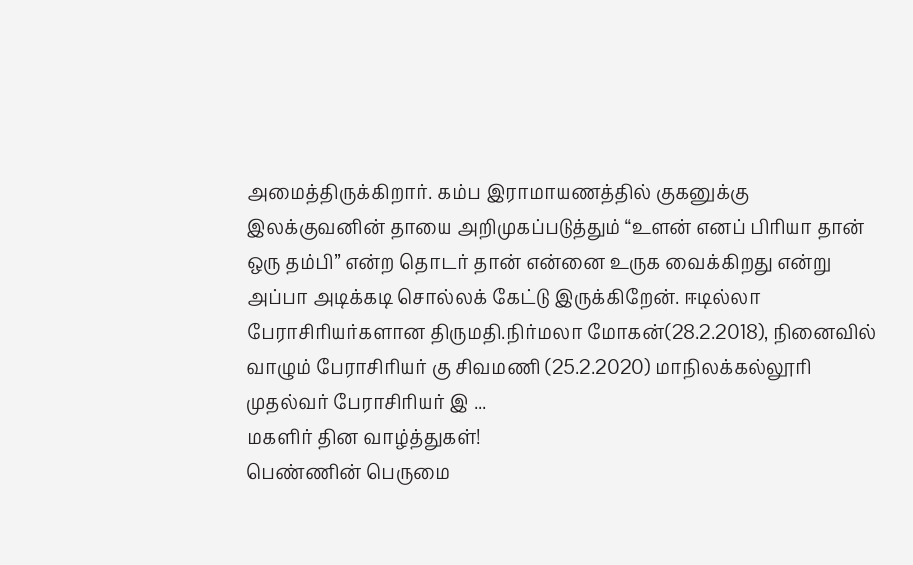அமைத்திருக்கிறார். கம்ப இராமாயணத்தில் குகனுக்கு இலக்குவனின் தாயை அறிமுகப்படுத்தும் “உளன் எனப் பிரியா தான் ஒரு தம்பி” என்ற தொடர் தான் என்னை உருக வைக்கிறது என்று அப்பா அடிக்கடி சொல்லக் கேட்டு இருக்கிறேன். ஈடில்லா பேராசிரியர்களான திருமதி.நிர்மலா மோகன்(28.2.2018), நினைவில் வாழும் பேராசிரியர் கு சிவமணி (25.2.2020) மாநிலக்கல்லூரி முதல்வர் பேராசிரியர் இ ...
மகளிர் தின வாழ்த்துகள்!
பெண்ணின் பெருமை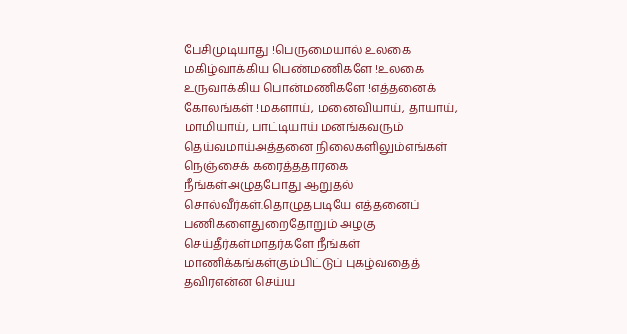பேசிமுடியாது !பெருமையால் உலகை மகிழ்வாக்கிய பெண்மணிகளே !உலகை உருவாக்கிய பொன்மணிகளே !எத்தனைக் கோலங்கள் !மகளாய், மனைவியாய், தாயாய், மாமியாய், பாட்டியாய் மனங்கவரும் தெய்வமாய்அத்தனை நிலைகளிலும்எங்கள் நெஞ்சைக் கரைத்ததாரகை நீங்கள்அழுதபோது ஆறுதல் சொல்வீர்கள்.தொழுதபடியே எத்தனைப் பணிகளைதுறைதோறும் அழகு செய்தீர்கள்மாதர்களே நீங்கள் மாணிக்கங்கள்கும்பிட்டுப் புகழ்வதைத் தவிரஎன்ன செய்ய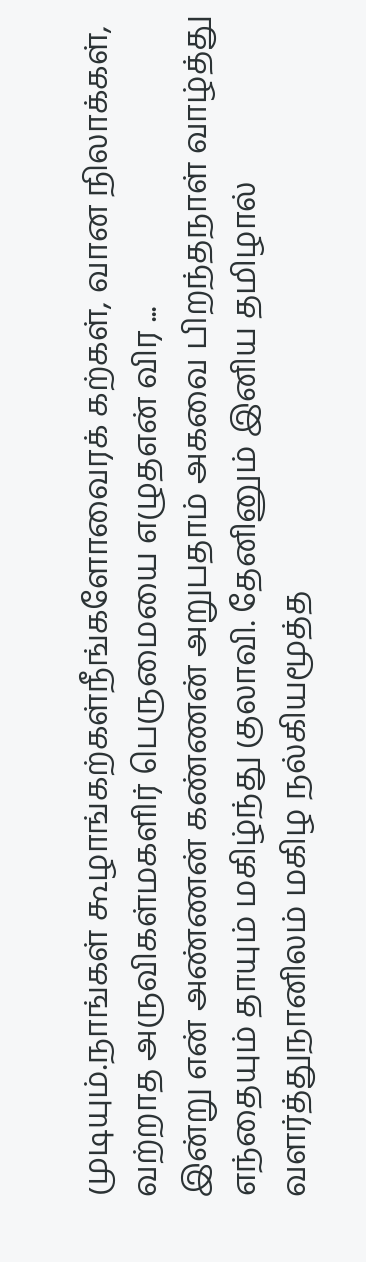முடியும்.நாங்கள் கூழாங்கற்கள்நீங்களோவைரக் கற்கள், வான நிலாக்கள், வற்றாத அருவிகள்மகளிர் பெருமையை எழுதஎன் விர ...
இன்று என் அண்ணன் கண்ணன் அறுபதாம் அகவை பிறந்தநாள் வாழ்த்து
எந்தையும் தாயும் மகிழ்ந்து குலாவி. தேனினும் இனிய தமிழால் வளர்த்துநானிலம் மகிழ நல்கியமூத்த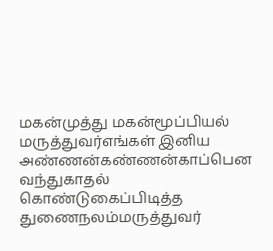மகன்முத்து மகன்மூப்பியல் மருத்துவர்எங்கள் இனிய அண்ணன்கண்ணன்காப்பென வந்துகாதல் கொண்டுகைப்பிடித்த துணைநலம்மருத்துவர்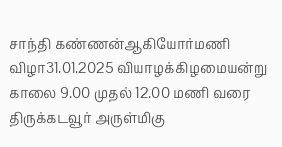சாந்தி கண்ணன்ஆகியோர்மணி விழா31.01.2025 வியாழக்கிழமையன்று காலை 9.00 முதல் 12.00 மணி வரை திருக்கடவூர் அருள்மிகு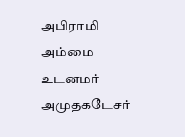அபிராமி அம்மை உடனமர் அமுதகடேசர்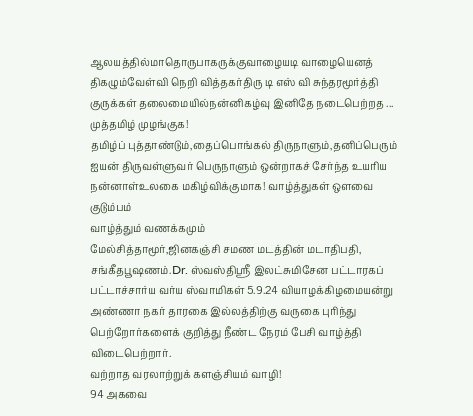ஆலயத்தில்மாதொருபாகருக்குவாழையடி வாழையெனத் திகழும்வேள்வி நெறி வித்தகர்திரு டி எஸ் வி சுந்தரமூர்த்தி குருக்கள் தலைமையில்நன்னிகழ்வு இனிதே நடைபெற்றத ...
முத்தமிழ் முழங்குக!
தமிழ்ப் புத்தாண்டும்,தைப்பொங்கல் திருநாளும்,தனிப்பெரும் ஐயன் திருவள்ளுவர் பெருநாளும் ஒன்றாகச் சேர்ந்த உயரிய நன்னாள்உலகை மகிழ்விக்குமாக! வாழ்த்துகள் ஒளவை குடும்பம்
வாழ்த்தும் வணக்கமும்
மேல்சித்தாமூர்,ஜினகஞ்சி சமண மடத்தின் மடாதிபதி, சங்கீதபூஷணம்.Dr. ஸ்வஸ்திஸ்ரீ இலட்சுமிசேன பட்டாரகப் பட்டாச்சார்ய வர்ய ஸ்வாமிகள் 5.9.24 வியாழக்கிழமையன்று அண்ணா நகர் தாரகை இல்லத்திற்கு வருகை புரிந்து பெற்றோர்களைக் குறித்து நீண்ட நேரம் பேசி வாழ்த்தி விடைபெற்றார்.
வற்றாத வரலாற்றுக் களஞ்சியம் வாழி!
94 அகவை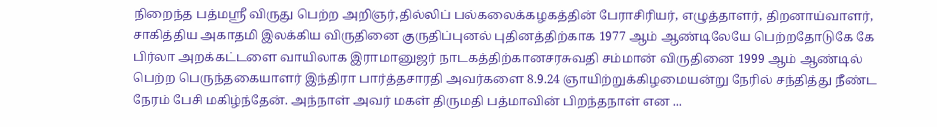நிறைந்த பத்மஸ்ரீ விருது பெற்ற அறிஞர்,தில்லிப் பல்கலைக்கழகத்தின் பேராசிரியர், எழுத்தாளர், திறனாய்வாளர், சாகித்திய அகாதமி இலக்கிய விருதினை குருதிப்புனல் புதினத்திற்காக 1977 ஆம் ஆண்டிலேயே பெற்றதோடுகே கே பிர்லா அறக்கட்டளை வாயிலாக இராமானுஜர் நாடகத்திற்கானசரசுவதி சம்மான் விருதினை 1999 ஆம் ஆண்டில் பெற்ற பெருந்தகையாளர் இந்திரா பார்த்தசாரதி அவர்களை 8.9.24 ஞாயிற்றுக்கிழமையன்று நேரில் சந்தித்து நீண்ட நேரம் பேசி மகிழ்ந்தேன். அந்நாள் அவர் மகள் திருமதி பத்மாவின் பிறந்தநாள் என ...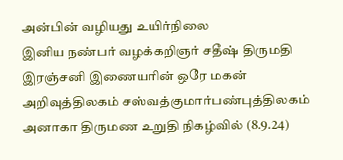அன்பின் வழியது உயிர்நிலை
இனிய நண்பர் வழக்கறிஞர் சதீஷ் திருமதி இரஞ்சனி இணையரின் ஒரே மகன் அறிவுத்திலகம் சஸ்வத்குமார்பண்புத்திலகம் அனாகா திருமண உறுதி நிகழ்வில் (8.9.24)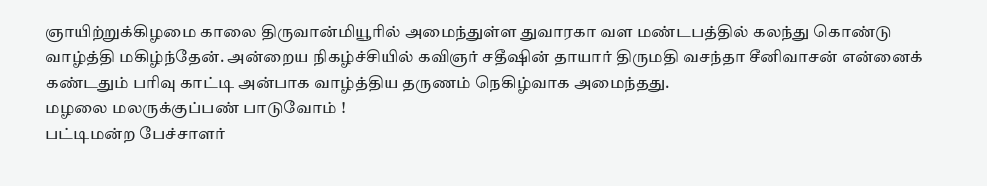ஞாயிற்றுக்கிழமை காலை திருவான்மியூரில் அமைந்துள்ள துவாரகா வள மண்டபத்தில் கலந்து கொண்டு வாழ்த்தி மகிழ்ந்தேன். அன்றைய நிகழ்ச்சியில் கவிஞர் சதீஷின் தாயார் திருமதி வசந்தா சீனிவாசன் என்னைக் கண்டதும் பரிவு காட்டி அன்பாக வாழ்த்திய தருணம் நெகிழ்வாக அமைந்தது.
மழலை மலருக்குப்பண் பாடுவோம் !
பட்டிமன்ற பேச்சாளர்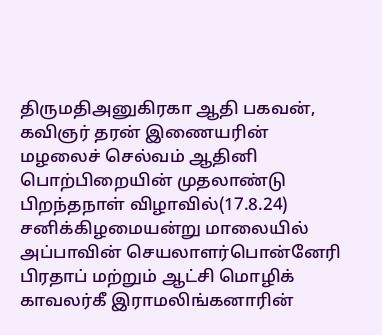திருமதிஅனுகிரகா ஆதி பகவன், கவிஞர் தரன் இணையரின் மழலைச் செல்வம் ஆதினி பொற்பிறையின் முதலாண்டு பிறந்தநாள் விழாவில்(17.8.24) சனிக்கிழமையன்று மாலையில் அப்பாவின் செயலாளர்பொன்னேரி பிரதாப் மற்றும் ஆட்சி மொழிக் காவலர்கீ இராமலிங்கனாரின்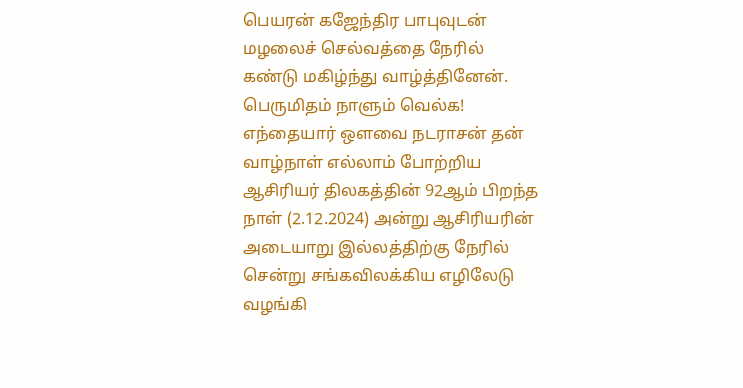பெயரன் கஜேந்திர பாபுவுடன் மழலைச் செல்வத்தை நேரில் கண்டு மகிழ்ந்து வாழ்த்தினேன்.
பெருமிதம் நாளும் வெல்க!
எந்தையார் ஒளவை நடராசன் தன் வாழ்நாள் எல்லாம் போற்றிய ஆசிரியர் திலகத்தின் 92ஆம் பிறந்த நாள் (2.12.2024) அன்று ஆசிரியரின் அடையாறு இல்லத்திற்கு நேரில் சென்று சங்கவிலக்கிய எழிலேடு வழங்கி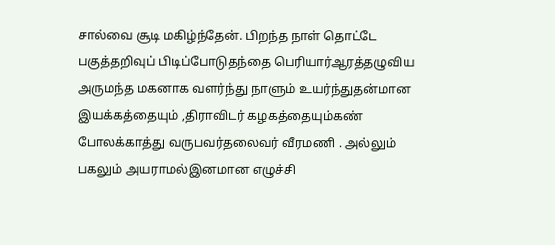சால்வை சூடி மகிழ்ந்தேன். பிறந்த நாள் தொட்டே பகுத்தறிவுப் பிடிப்போடுதந்தை பெரியார்ஆரத்தழுவிய அருமந்த மகனாக வளர்ந்து நாளும் உயர்ந்துதன்மான இயக்கத்தையும் ,திராவிடர் கழகத்தையும்கண் போலக்காத்து வருபவர்தலைவர் வீரமணி . அல்லும் பகலும் அயராமல்இனமான எழுச்சி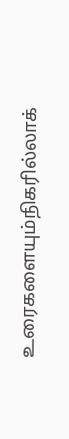உரைகளையும்நிகரில்லாக்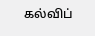கல்விப்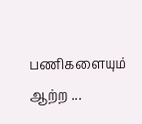பணிகளையும் ஆற்ற ...